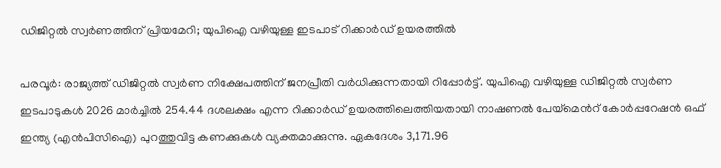ഡിജിറ്റൽ സ്വർണത്തിന് പ്രിയമേറി; യുപിഐ വഴിയുള്ള ഇടപാട് റിക്കാർഡ് ഉയരത്തിൽ

പരവൂർ: രാജ്യത്ത് ഡിജിറ്റൽ സ്വർണ നിക്ഷേപത്തിന് ജനപ്രീതി വർധിക്കുന്നതായി റിപ്പോർട്ട്. യുപിഐ വഴിയുള്ള ഡിജിറ്റൽ സ്വർണ ഇടപാടുകൾ 2026 മാർച്ചിൽ 254.44 ദശലക്ഷം എന്ന റിക്കാർഡ് ഉയരത്തിലെത്തിയതായി നാഷണൽ പേയ്മെന്‍റ് കോർപ്പറേഷൻ ഒഫ് ഇന്ത്യ (എൻപിസിഐ) പുറത്തുവിട്ട കണക്കുകൾ വ്യക്തമാക്കുന്നു. ഏകദേശം 3,171.96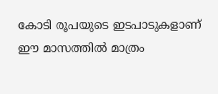കോടി രൂപയുടെ ഇടപാടുകളാണ് ഈ മാസത്തിൽ മാത്രം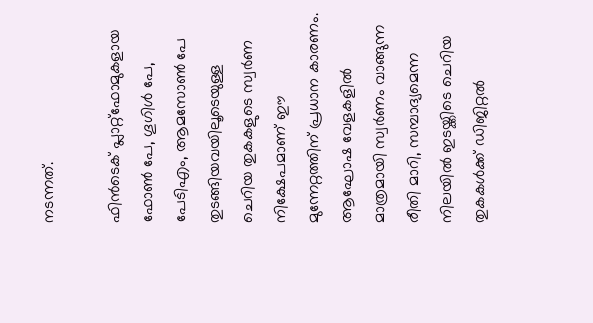നടന്നത്.

ഫിൻടെക് പ്ലാറ്റ്‌ഫോമുകളായ ഫോൺ പേ, ഗൂഗിൾ പേ, പേടിഎം, ആമസോൺ പേ തുടങ്ങിയവയിലൂടെയുള്ള ചെറിയ തുകകളുടെ സ്വർണ നിക്ഷേപമാണ് ഈ മുന്നേറ്റത്തിന് പ്രധാന കാരണം. ആഘോഷ വേളകളിൽ മാത്രമായി സ്വർണം വാങ്ങുന്ന രീതി മാറി, സമ്പാദ്യമെന്ന നിലയിൽ ഇടയ്ക്കിടെ ചെറിയ തുകകൾക്ക് ഡിജിറ്റൽ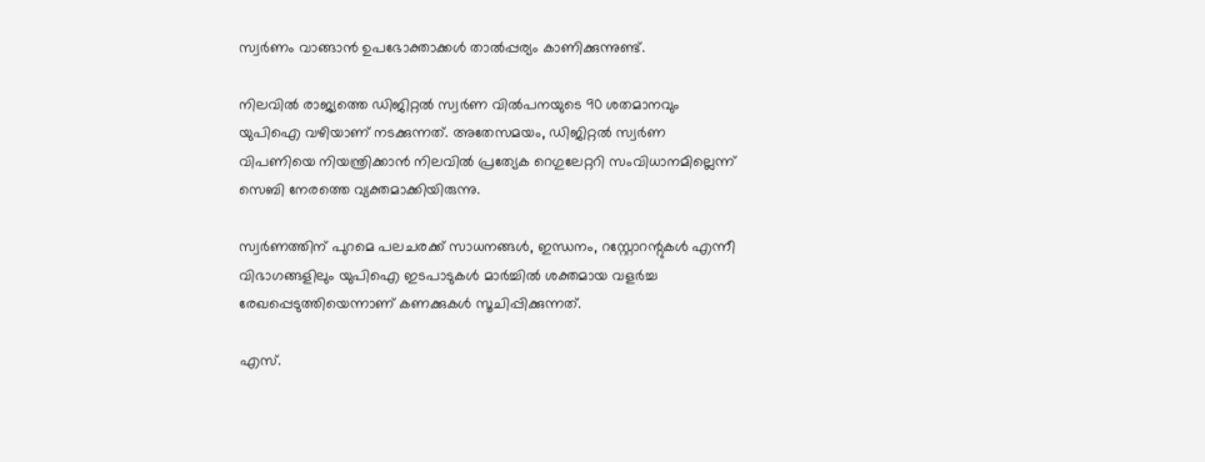സ്വർണം വാങ്ങാൻ ഉപഭോക്താക്കൾ താൽപ്പര്യം കാണിക്കുന്നുണ്ട്.

നിലവിൽ രാജ്യത്തെ ഡിജിറ്റൽ സ്വർണ വിൽപനയുടെ 90 ശതമാനവും യുപിഐ വഴിയാണ് നടക്കുന്നത്. അതേസമയം, ഡിജിറ്റൽ സ്വർണ വിപണിയെ നിയന്ത്രിക്കാൻ നിലവിൽ പ്രത്യേക റെഗുലേറ്ററി സംവിധാനമില്ലെന്ന് സെബി നേരത്തെ വ്യക്തമാക്കിയിരുന്നു.

സ്വർണത്തിന് പുറമെ പലചരക്ക് സാധനങ്ങൾ, ഇന്ധനം, റസ്റ്റോറന്റുകൾ എന്നീ വിഭാഗങ്ങളിലും യുപിഐ ഇടപാടുകൾ മാർച്ചിൽ ശക്തമായ വളർച്ച രേഖപ്പെടുത്തിയെന്നാണ് കണക്കുകൾ സൂചിപ്പിക്കുന്നത്.

എസ്.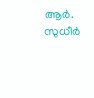ആർ. സുധീർ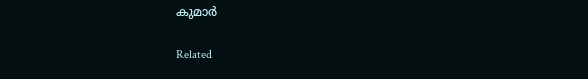കുമാർ

Related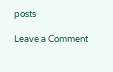posts

Leave a Comment